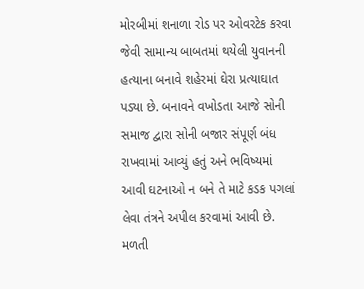મોરબીમાં શનાળા રોડ પર ઓવરટેક કરવા જેવી સામાન્ય બાબતમાં થયેલી યુવાનની હત્યાના બનાવે શહેરમાં ઘેરા પ્રત્યાઘાત પડ્યા છે. બનાવને વખોડતા આજે સોની સમાજ દ્વારા સોની બજાર સંપૂર્ણ બંધ રાખવામાં આવ્યું હતું અને ભવિષ્યમાં આવી ઘટનાઓ ન બને તે માટે કડક પગલાં લેવા તંત્રને અપીલ કરવામાં આવી છે.
મળતી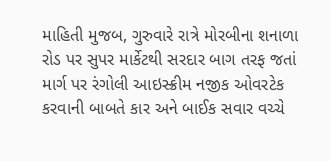માહિતી મુજબ, ગુરુવારે રાત્રે મોરબીના શનાળા રોડ પર સુપર માર્કેટથી સરદાર બાગ તરફ જતાં માર્ગ પર રંગોલી આઇસ્ક્રીમ નજીક ઓવરટેક કરવાની બાબતે કાર અને બાઈક સવાર વચ્ચે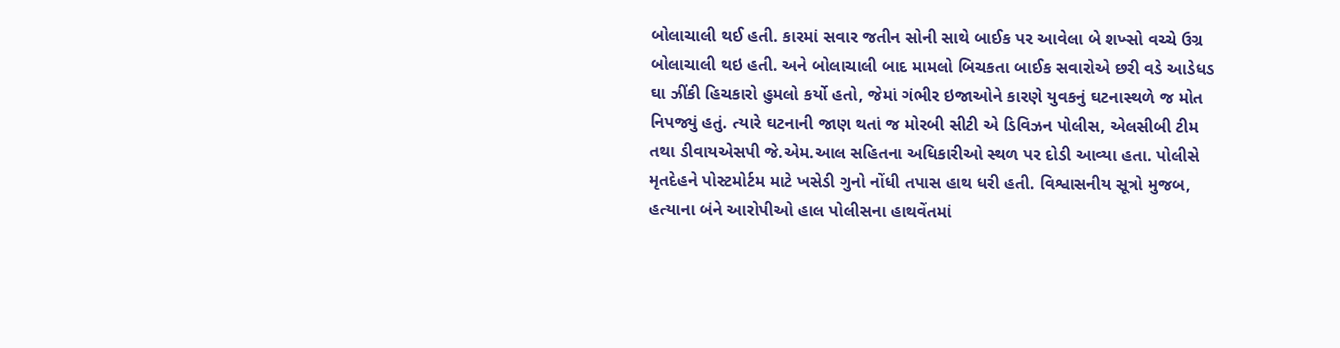બોલાચાલી થઈ હતી. કારમાં સવાર જતીન સોની સાથે બાઈક પર આવેલા બે શખ્સો વચ્ચે ઉગ્ર બોલાચાલી થઇ હતી. અને બોલાચાલી બાદ મામલો બિચકતા બાઈક સવારોએ છરી વડે આડેધડ ઘા ઝીંકી હિચકારો હુમલો કર્યો હતો, જેમાં ગંભીર ઇજાઓને કારણે યુવકનું ઘટનાસ્થળે જ મોત નિપજ્યું હતું. ત્યારે ઘટનાની જાણ થતાં જ મોરબી સીટી એ ડિવિઝન પોલીસ, એલસીબી ટીમ તથા ડીવાયએસપી જે.એમ.આલ સહિતના અધિકારીઓ સ્થળ પર દોડી આવ્યા હતા. પોલીસે મૃતદેહને પોસ્ટમોર્ટમ માટે ખસેડી ગુનો નોંધી તપાસ હાથ ધરી હતી. વિશ્વાસનીય સૂત્રો મુજબ, હત્યાના બંને આરોપીઓ હાલ પોલીસના હાથવેંતમાં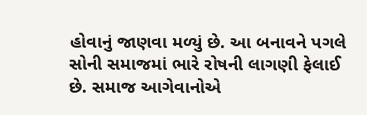હોવાનું જાણવા મળ્યું છે. આ બનાવને પગલે સોની સમાજમાં ભારે રોષની લાગણી ફેલાઈ છે. સમાજ આગેવાનોએ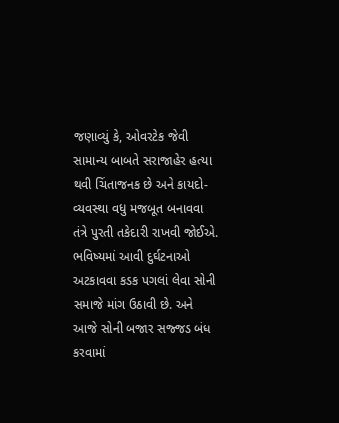જણાવ્યું કે, ઓવરટેક જેવી સામાન્ય બાબતે સરાજાહેર હત્યા થવી ચિંતાજનક છે અને કાયદો-વ્યવસ્થા વધુ મજબૂત બનાવવા તંત્રે પુરતી તકેદારી રાખવી જોઈએ. ભવિષ્યમાં આવી દુર્ઘટનાઓ અટકાવવા કડક પગલાં લેવા સોની સમાજે માંગ ઉઠાવી છે. અને આજે સોની બજાર સજ્જડ બંધ કરવામાં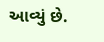આવ્યું છે.